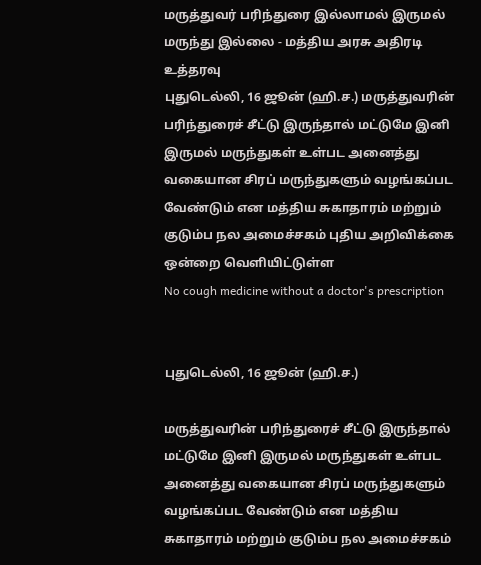மருத்துவர் பரிந்துரை இல்லாமல் இருமல் மருந்து இல்லை - மத்திய அரசு அதிரடி உத்தரவு
புதுடெல்லி, 16 ஜூன் (ஹி.ச.) மருத்துவரின் பரிந்துரைச் சீட்டு இருந்தால் மட்டுமே இனி இருமல் மருந்துகள் உள்பட அனைத்து வகையான சிரப் மருந்துகளும் வழங்கப்பட வேண்டும் என மத்திய சுகாதாரம் மற்றும் குடும்ப நல அமைச்சகம் புதிய அறிவிக்கை ஒன்றை வெளியிட்டுள்ள
No cough medicine without a doctor's prescription


புதுடெல்லி, 16 ஜூன் (ஹி.ச.)

மருத்துவரின் பரிந்துரைச் சீட்டு இருந்தால் மட்டுமே இனி இருமல் மருந்துகள் உள்பட அனைத்து வகையான சிரப் மருந்துகளும் வழங்கப்பட வேண்டும் என மத்திய சுகாதாரம் மற்றும் குடும்ப நல அமைச்சகம்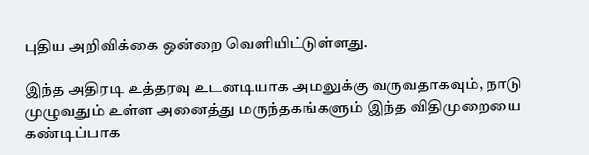புதிய அறிவிக்கை ஒன்றை வெளியிட்டுள்ளது.

இந்த அதிரடி உத்தரவு உடனடியாக அமலுக்கு வருவதாகவும், நாடு முழுவதும் உள்ள அனைத்து மருந்தகங்களும் இந்த விதிமுறையை கண்டிப்பாக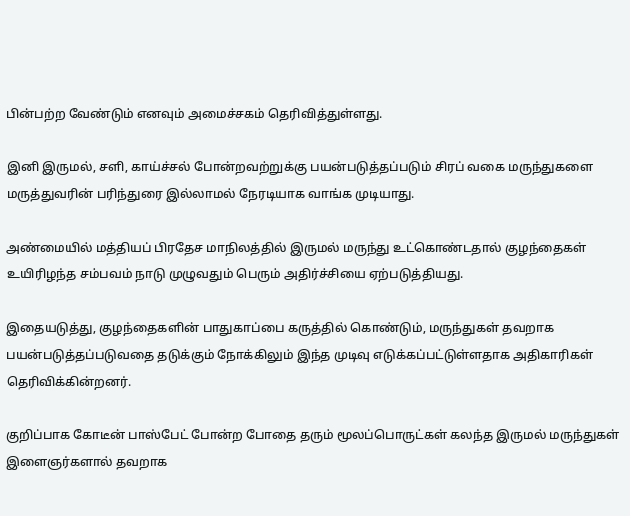பின்பற்ற வேண்டும் எனவும் அமைச்சகம் தெரிவித்துள்ளது.

இனி இருமல், சளி, காய்ச்சல் போன்றவற்றுக்கு பயன்படுத்தப்படும் சிரப் வகை மருந்துகளை மருத்துவரின் பரிந்துரை இல்லாமல் நேரடியாக வாங்க முடியாது.

அண்மையில் மத்தியப் பிரதேச மாநிலத்தில் இருமல் மருந்து உட்கொண்டதால் குழந்தைகள் உயிரிழந்த சம்பவம் நாடு முழுவதும் பெரும் அதிர்ச்சியை ஏற்படுத்தியது.

இதையடுத்து, குழந்தைகளின் பாதுகாப்பை கருத்தில் கொண்டும், மருந்துகள் தவறாக பயன்படுத்தப்படுவதை தடுக்கும் நோக்கிலும் இந்த முடிவு எடுக்கப்பட்டுள்ளதாக அதிகாரிகள் தெரிவிக்கின்றனர்.

குறிப்பாக கோடீன் பாஸ்பேட் போன்ற போதை தரும் மூலப்பொருட்கள் கலந்த இருமல் மருந்துகள் இளைஞர்களால் தவறாக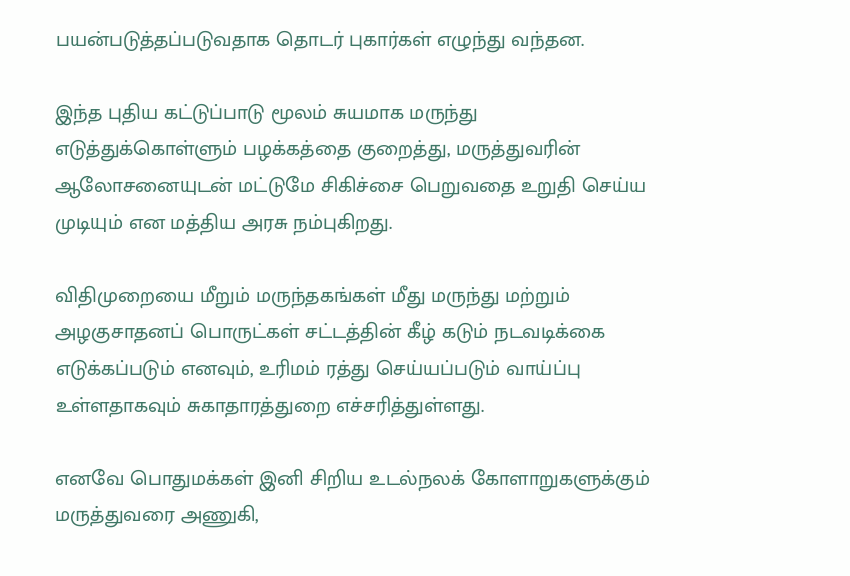பயன்படுத்தப்படுவதாக தொடர் புகார்கள் எழுந்து வந்தன.

இந்த புதிய கட்டுப்பாடு மூலம் சுயமாக மருந்து எடுத்துக்கொள்ளும் பழக்கத்தை குறைத்து, மருத்துவரின் ஆலோசனையுடன் மட்டுமே சிகிச்சை பெறுவதை உறுதி செய்ய முடியும் என மத்திய அரசு நம்புகிறது.

விதிமுறையை மீறும் மருந்தகங்கள் மீது மருந்து மற்றும் அழகுசாதனப் பொருட்கள் சட்டத்தின் கீழ் கடும் நடவடிக்கை எடுக்கப்படும் எனவும், உரிமம் ரத்து செய்யப்படும் வாய்ப்பு உள்ளதாகவும் சுகாதாரத்துறை எச்சரித்துள்ளது.

எனவே பொதுமக்கள் இனி சிறிய உடல்நலக் கோளாறுகளுக்கும் மருத்துவரை அணுகி,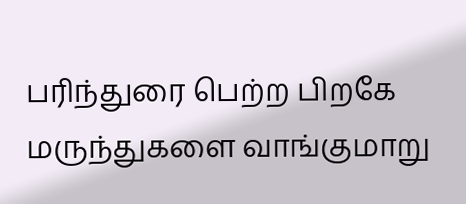பரிந்துரை பெற்ற பிறகே மருந்துகளை வாங்குமாறு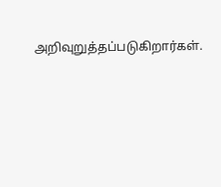அறிவுறுத்தப்படுகிறார்கள்.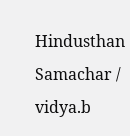Hindusthan Samachar / vidya.b